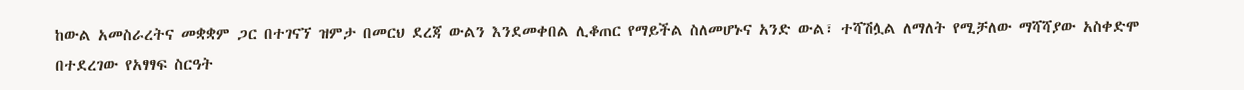ከውል አመስራረትና መቋቋም ጋር በተገናኘ ዝምታ በመርህ ደረጃ ውልን እንደመቀበል ሊቆጠር የማይችል ስለመሆኑና አንድ ውል፣ ተሻሽሏል ለማለት የሚቻለው ማሻሻያው አስቀድሞ በተደረገው የአፃፃፍ ስርዓት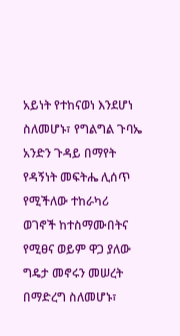አይነት የተከናወነ እንደሆነ ስለመሆኑ፣ የግልግል ጉባኤ አንድን ጉዳይ በማየት የዳኝነት መፍትሔ ሊሰጥ የሚችለው ተከራካሪ ወገኖች ከተስማሙበትና የሚፀና ወይም ዋጋ ያለው ግዴታ መኖሩን መሠረት በማድረግ ስለመሆኑ፣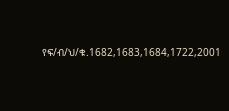የፍ/ብ/ህ/ቁ.1682,1683,1684,1722,2001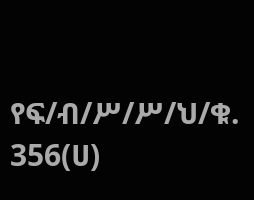የፍ/ብ/ሥ/ሥ/ህ/ቁ. 356(ሀ)